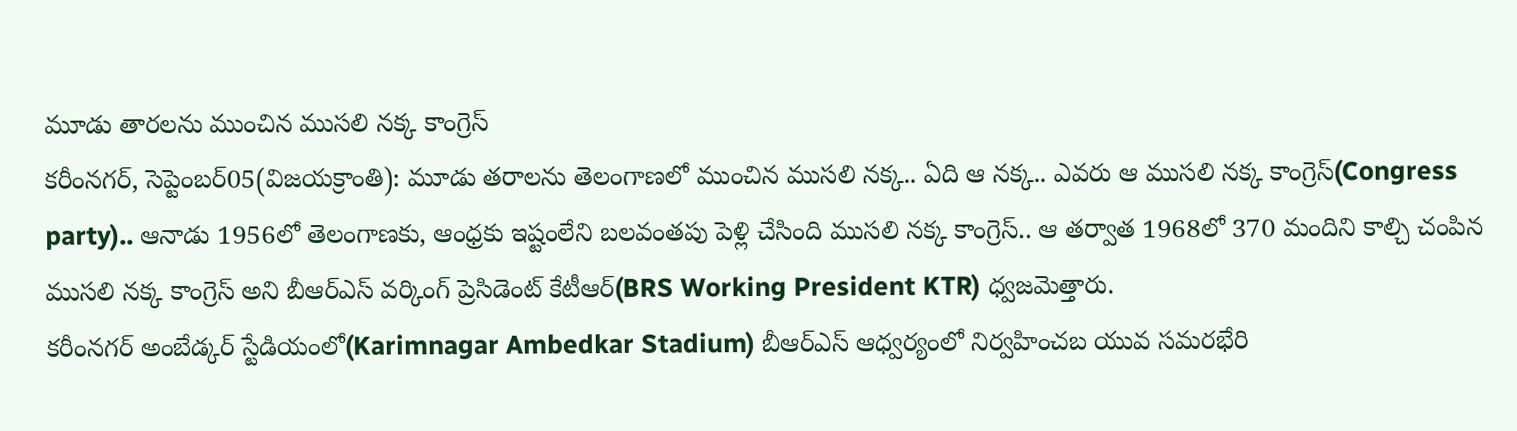మూడు తారలను ముంచిన ముసలి నక్క కాంగ్రెస్
కరీంనగర్, సెప్టెంబర్05(విజయక్రాంతి): మూడు తరాలను తెలంగాణలో ముంచిన ముసలి నక్క.. ఏది ఆ నక్క.. ఎవరు ఆ ముసలి నక్క కాంగ్రెస్(Congress party).. ఆనాడు 1956లో తెలంగాణకు, ఆంధ్రకు ఇష్టంలేని బలవంతపు పెళ్లి చేసింది ముసలి నక్క కాంగ్రెస్.. ఆ తర్వాత 1968లో 370 మందిని కాల్చి చంపిన ముసలి నక్క కాంగ్రెస్ అని బీఆర్ఎస్ వర్కింగ్ ప్రెసిడెంట్ కేటీఆర్(BRS Working President KTR) ధ్వజమెత్తారు.
కరీంనగర్ అంబేడ్కర్ స్టేడియంలో(Karimnagar Ambedkar Stadium) బీఆర్ఎస్ ఆధ్వర్యంలో నిర్వహించబ యువ సమరభేరి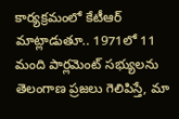కార్యక్రమంలో కేటీఆర్ మాట్లాడుతూ.. 1971లో 11 మంది పార్లమెంట్ సభ్యులను తెలంగాణ ప్రజలు గెలిపిస్తే, మా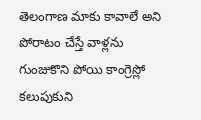తెలంగాణ మాకు కావాలే అని పోరాటం చేస్తే వాళ్లను గుంజుకొని పోయి కాంగ్రెస్లో కలుపుకుని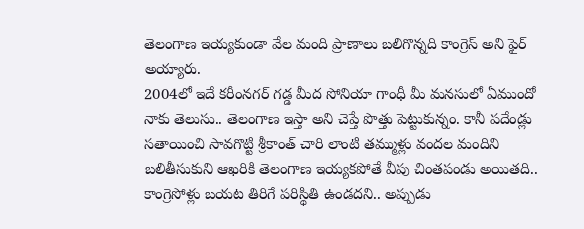తెలంగాణ ఇయ్యకుండా వేల మంది ప్రాణాలు బలిగొన్నది కాంగ్రెస్ అని ఫైర్ అయ్యారు.
2004లో ఇదే కరీంనగర్ గడ్డ మీద సోనియా గాంధీ మీ మనసులో ఏముందో నాకు తెలుసు.. తెలంగాణ ఇస్తా అని చెప్తే పొత్తు పెట్టుకున్నం. కానీ పదేండ్లు సతాయించి సావగొట్టి శ్రీకాంత్ చారి లాంటి తమ్ముళ్లు వందల మందిని బలితీసుకుని ఆఖరికి తెలంగాణ ఇయ్యకపోతే వీపు చింతపండు అయితది.. కాంగ్రెసోళ్లు బయట తిరిగే పరిస్థితి ఉండదని.. అప్పుడు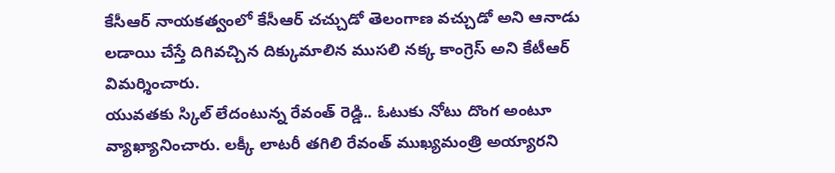కేసీఆర్ నాయకత్వంలో కేసీఆర్ చచ్చుడో తెలంగాణ వచ్చుడో అని ఆనాడు లడాయి చేస్తే దిగివచ్చిన దిక్కుమాలిన ముసలి నక్క కాంగ్రెస్ అని కేటీఆర్ విమర్శించారు.
యువతకు స్కిల్ లేదంటున్న రేవంత్ రెడ్డి.. ఓటుకు నోటు దొంగ అంటూ వ్యాఖ్యానించారు. లక్కీ లాటరీ తగిలి రేవంత్ ముఖ్యమంత్రి అయ్యారని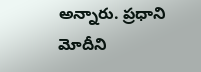అన్నారు. ప్రధాని మోదీని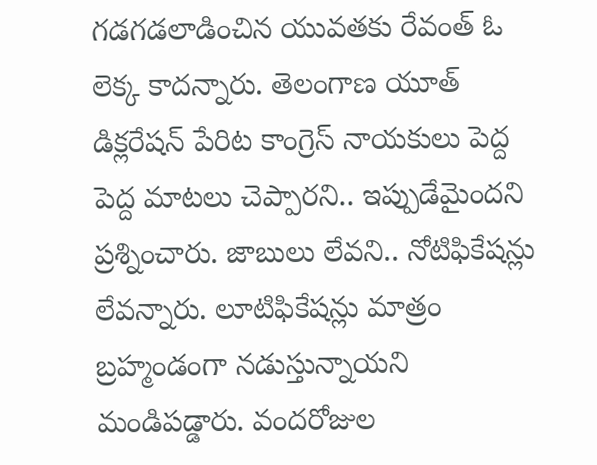గడగడలాడించిన యువతకు రేవంత్ ఓ లెక్క కాదన్నారు. తెలంగాణ యూత్ డిక్లరేషన్ పేరిట కాంగ్రెస్ నాయకులు పెద్ద పెద్ద మాటలు చెప్పారని.. ఇప్పుడేమైందని ప్రశ్నించారు. జాబులు లేవని.. నోటిఫికేషన్లు లేవన్నారు. లూటిఫికేషన్లు మాత్రం బ్రహ్మండంగా నడుస్తున్నాయని మండిపడ్డారు. వందరోజుల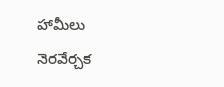హామీలు నెరవేర్చక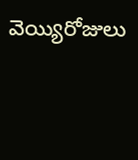వెయ్యిరోజులు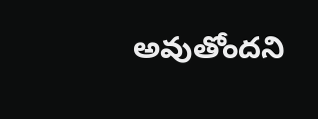అవుతోందని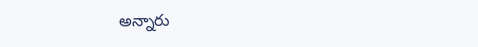అన్నారు